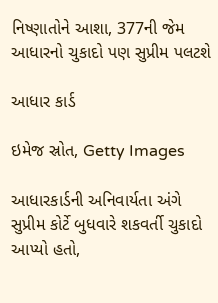નિષ્ણાતોને આશા, 377ની જેમ આધારનો ચુકાદો પણ સુપ્રીમ પલટશે

આધાર કાર્ડ

ઇમેજ સ્રોત, Getty Images

આધારકાર્ડની અનિવાર્યતા અંગે સુપ્રીમ કોર્ટે બુધવારે શકવર્તી ચુકાદો આપ્યો હતો,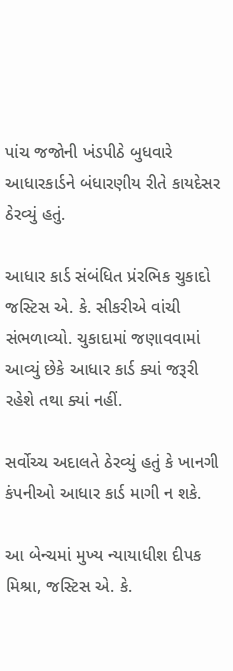પાંચ જજોની ખંડપીઠે બુધવારે આધારકાર્ડને બંધારણીય રીતે કાયદેસર ઠેરવ્યું હતું.

આધાર કાર્ડ સંબંધિત પ્રંરભિક ચુકાદો જસ્ટિસ એ. કે. સીકરીએ વાંચી સંભળાવ્યો. ચુકાદામાં જણાવવામાં આવ્યું છેકે આધાર કાર્ડ ક્યાં જરૂરી રહેશે તથા ક્યાં નહીં.

સર્વોચ્ચ અદાલતે ઠેરવ્યું હતું કે ખાનગી કંપનીઓ આધાર કાર્ડ માગી ન શકે.

આ બેન્ચમાં મુખ્ય ન્યાયાધીશ દીપક મિશ્રા, જસ્ટિસ એ. કે.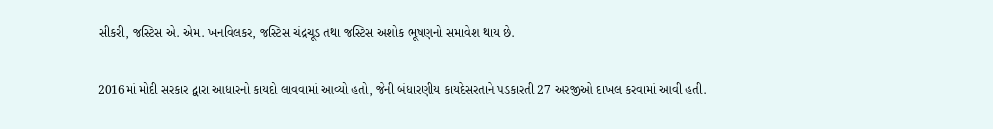સીકરી, જસ્ટિસ એ. એમ. ખનવિલકર, જસ્ટિસ ચંદ્રચૂડ તથા જસ્ટિસ અશોક ભૂષણનો સમાવેશ થાય છે.

2016માં મોદી સરકાર દ્વારા આધારનો કાયદો લાવવામાં આવ્યો હતો, જેની બંધારણીય કાયદેસરતાને પડકારતી 27 અરજીઓ દાખલ કરવામાં આવી હતી.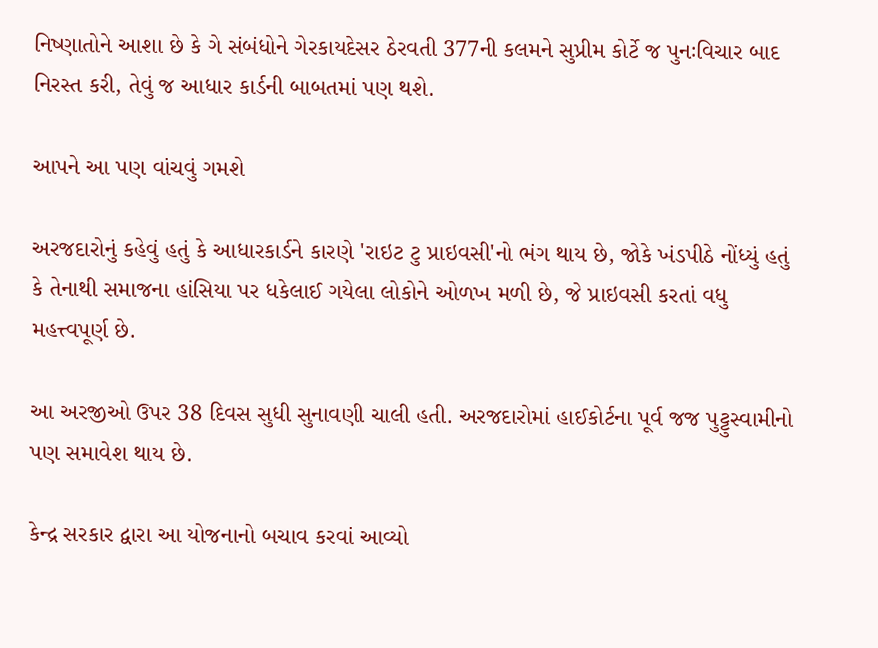નિષ્ણાતોને આશા છે કે ગે સંબંધોને ગેરકાયદેસર ઠેરવતી 377ની કલમને સુપ્રીમ કોર્ટે જ પુનઃવિચાર બાદ નિરસ્ત કરી, તેવું જ આધાર કાર્ડની બાબતમાં પણ થશે.

આપને આ પણ વાંચવું ગમશે

અરજદારોનું કહેવું હતું કે આધારકાર્ડને કારણે 'રાઇટ ટુ પ્રાઇવસી'નો ભંગ થાય છે, જોકે ખંડપીઠે નોંધ્યું હતું કે તેનાથી સમાજના હાંસિયા પર ધકેલાઈ ગયેલા લોકોને ઓળખ મળી છે, જે પ્રાઇવસી કરતાં વધુ મહત્ત્વપૂર્ણ છે.

આ અરજીઓ ઉપર 38 દિવસ સુધી સુનાવણી ચાલી હતી. અરજદારોમાં હાઈકોર્ટના પૂર્વ જજ પુટ્ટુસ્વામીનો પણ સમાવેશ થાય છે.

કેન્દ્ર સરકાર દ્વારા આ યોજનાનો બચાવ કરવાં આવ્યો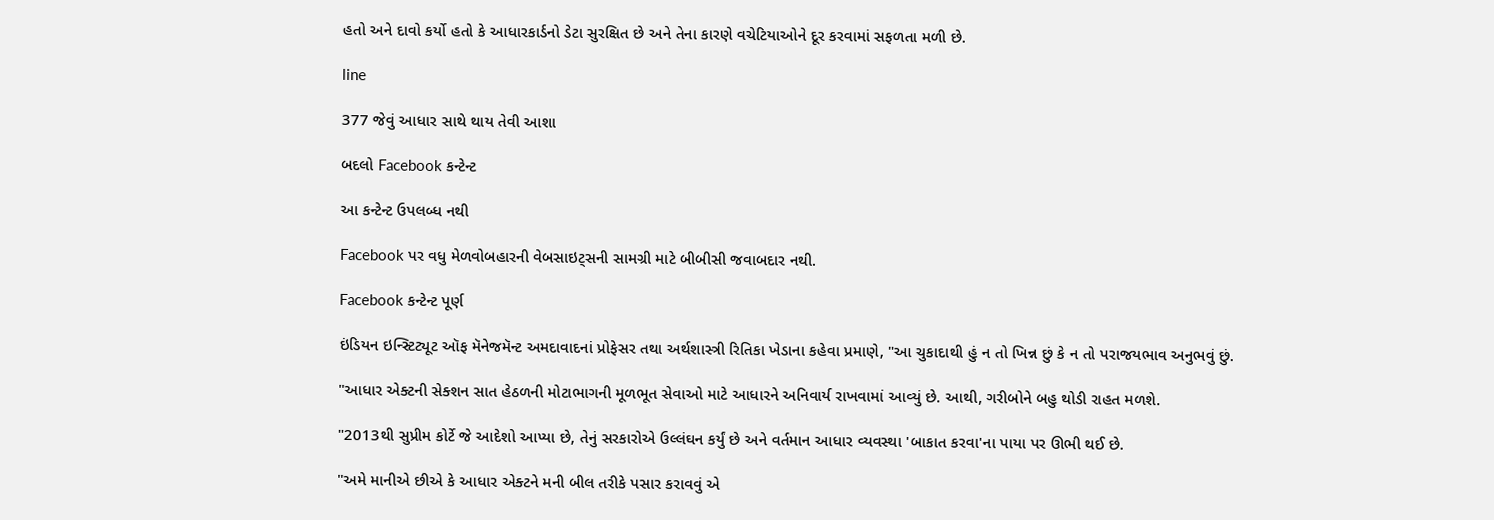હતો અને દાવો કર્યો હતો કે આધારકાર્ડનો ડેટા સુરક્ષિત છે અને તેના કારણે વચેટિયાઓને દૂર કરવામાં સફળતા મળી છે.

line

377 જેવું આધાર સાથે થાય તેવી આશા

બદલો Facebook કન્ટેન્ટ

આ કન્ટેન્ટ ઉપલબ્ધ નથી

Facebook પર વધુ મેળવોબહારની વેબસાઇટ્સની સામગ્રી માટે બીબીસી જવાબદાર નથી.

Facebook કન્ટેન્ટ પૂર્ણ

ઇંડિયન ઇન્સ્ટિટ્યૂટ ઑફ મૅનેજમૅન્ટ અમદાવાદનાં પ્રોફેસર તથા અર્થશાસ્ત્રી રિતિકા ખેડાના કહેવા પ્રમાણે, "આ ચુકાદાથી હું ન તો ખિન્ન છું કે ન તો પરાજયભાવ અનુભવું છું.

"આધાર એક્ટની સેક્શન સાત હેઠળની મોટાભાગની મૂળભૂત સેવાઓ માટે આધારને અનિવાર્ય રાખવામાં આવ્યું છે. આથી, ગરીબોને બહુ થોડી રાહત મળશે.

"2013થી સુપ્રીમ કોર્ટે જે આદેશો આપ્યા છે, તેનું સરકારોએ ઉલ્લંઘન કર્યું છે અને વર્તમાન આધાર વ્યવસ્થા 'બાકાત કરવા'ના પાયા પર ઊભી થઈ છે.

"અમે માનીએ છીએ કે આધાર એક્ટને મની બીલ તરીકે પસાર કરાવવું એ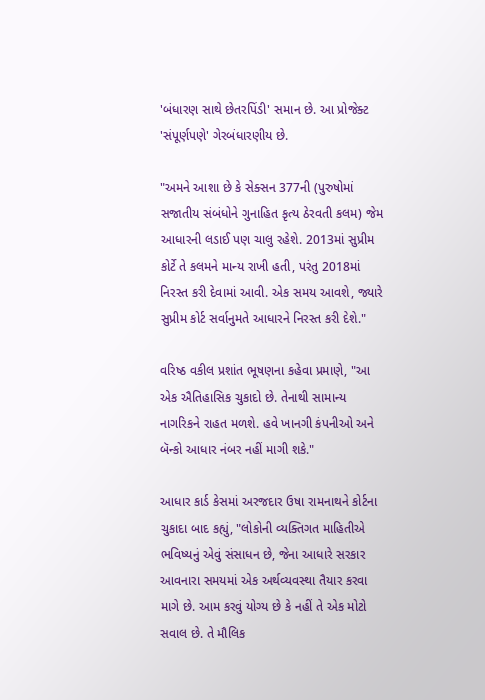'બંધારણ સાથે છેતરપિંડી' સમાન છે. આ પ્રોજેક્ટ 'સંપૂર્ણપણે' ગેરબંધારણીય છે.

"અમને આશા છે કે સેક્સન 377ની (પુરુષોમાં સજાતીય સંબંધોને ગુનાહિત કૃત્ય ઠેરવતી કલમ) જેમ આધારની લડાઈ પણ ચાલુ રહેશે. 2013માં સુપ્રીમ કોર્ટે તે કલમને માન્ય રાખી હતી, પરંતુ 2018માં નિરસ્ત કરી દેવામાં આવી. એક સમય આવશે, જ્યારે સુપ્રીમ કોર્ટ સર્વાનુમતે આધારને નિરસ્ત કરી દેશે."

વરિષ્ઠ વકીલ પ્રશાંત ભૂષણના કહેવા પ્રમાણે, "આ એક ઐતિહાસિક ચુકાદો છે. તેનાથી સામાન્ય નાગરિકને રાહત મળશે. હવે ખાનગી કંપનીઓ અને બૅન્કો આધાર નંબર નહીં માગી શકે."

આધાર કાર્ડ કેસમાં અરજદાર ઉષા રામનાથને કોર્ટના ચુકાદા બાદ કહ્યું, "લોકોની વ્યક્તિગત માહિતીએ ભવિષ્યનું એવું સંસાધન છે, જેના આધારે સરકાર આવનારા સમયમાં એક અર્થવ્યવસ્થા તૈયાર કરવા માગે છે. આમ કરવું યોગ્ય છે કે નહીં તે એક મોટો સવાલ છે. તે મૌલિક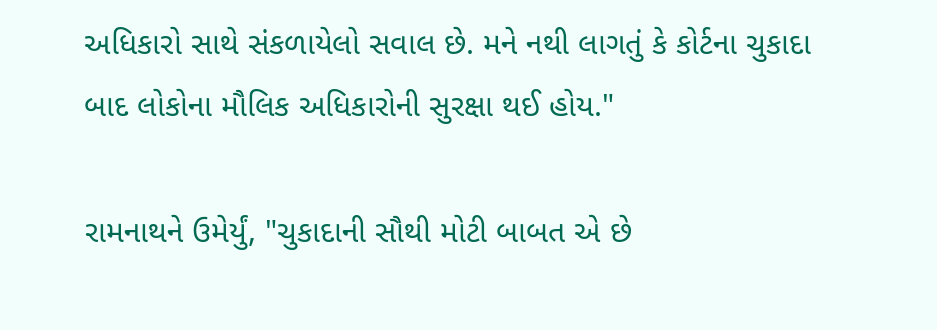અધિકારો સાથે સંકળાયેલો સવાલ છે. મને નથી લાગતું કે કોર્ટના ચુકાદા બાદ લોકોના મૌલિક અધિકારોની સુરક્ષા થઈ હોય."

રામનાથને ઉમેર્યું, "ચુકાદાની સૌથી મોટી બાબત એ છે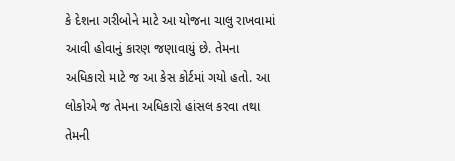કે દેશના ગરીબોને માટે આ યોજના ચાલુ રાખવામાં આવી હોવાનું કારણ જણાવાયું છે. તેમના અધિકારો માટે જ આ કેસ કોર્ટમાં ગયો હતો. આ લોકોએ જ તેમના અધિકારો હાંસલ કરવા તથા તેમની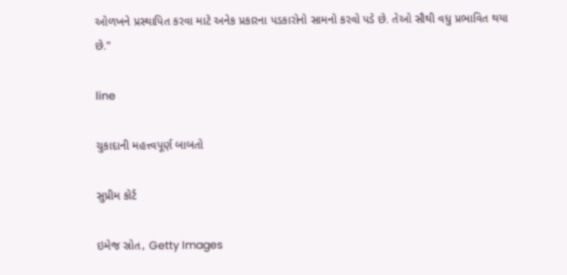ઓળખને પ્રસ્થાપિત કરવા માટે અનેક પ્રકારના પડકારોનો સામનો કરવો પડે છે. તેઓ સૌથી વધુ પ્રભાવિત થયા છે."

line

ચુકાદાની મહત્ત્વપૂર્ણ બાબતો

સુપ્રીમ કોર્ટ

ઇમેજ સ્રોત, Getty Images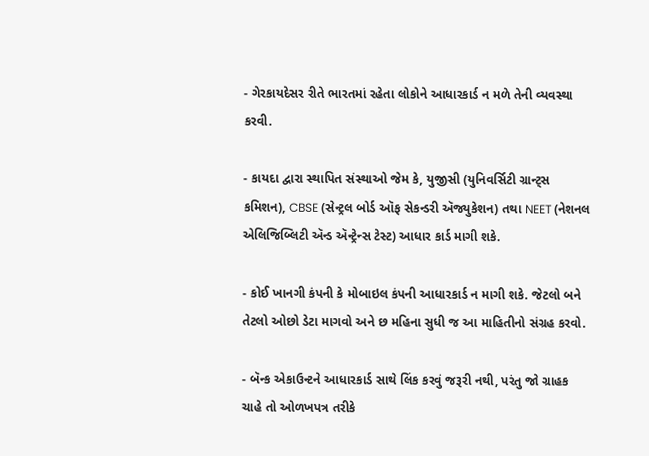- ગેરકાયદેસર રીતે ભારતમાં રહેતા લોકોને આધારકાર્ડ ન મળે તેની વ્યવસ્થા કરવી.

- કાયદા દ્વારા સ્થાપિત સંસ્થાઓ જેમ કે, યુજીસી (યુનિવર્સિટી ગ્રાન્ટ્સ કમિશન), CBSE (સેન્ટ્રલ બોર્ડ ઑફ સેકન્ડરી ઍજ્યુકેશન) તથા NEET (નેશનલ એલિજિબ્લિટી ઍન્ડ ઍન્ટ્રેન્સ ટેસ્ટ) આધાર કાર્ડ માગી શકે.

- કોઈ ખાનગી કંપની કે મોબાઇલ કંપની આધારકાર્ડ ન માગી શકે. જેટલો બને તેટલો ઓછો ડેટા માગવો અને છ મહિના સુધી જ આ માહિતીનો સંગ્રહ કરવો.

- બૅન્ક એકાઉન્ટને આધારકાર્ડ સાથે લિંક કરવું જરૂરી નથી, પરંતુ જો ગ્રાહક ચાહે તો ઓળખપત્ર તરીકે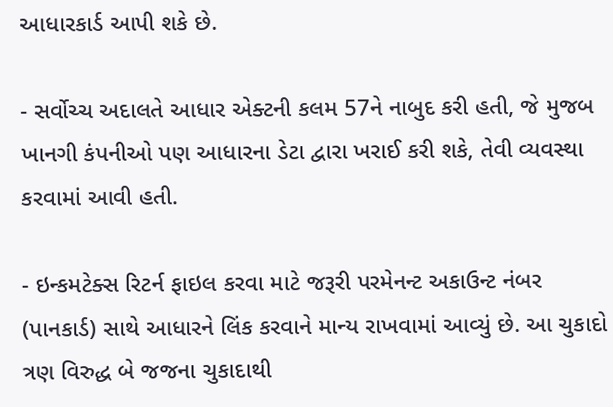આધારકાર્ડ આપી શકે છે.

- સર્વોચ્ચ અદાલતે આધાર એક્ટની કલમ 57ને નાબુદ કરી હતી, જે મુજબ ખાનગી કંપનીઓ પણ આધારના ડેટા દ્વારા ખરાઈ કરી શકે, તેવી વ્યવસ્થા કરવામાં આવી હતી.

- ઇન્કમટેક્સ રિટર્ન ફાઇલ કરવા માટે જરૂરી પરમેનન્ટ અકાઉન્ટ નંબર (પાનકાર્ડ) સાથે આધારને લિંક કરવાને માન્ય રાખવામાં આવ્યું છે. આ ચુકાદો ત્રણ વિરુદ્ધ બે જજના ચુકાદાથી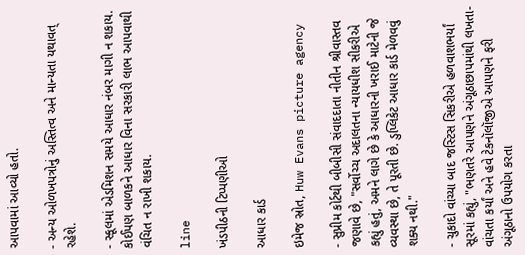આપવામાં આવ્યો હતો.

- અન્ય ઓળખપત્રોનું અસ્તિત્વ અને માન્યતા યથાવત્ રહેશે.

- સ્કૂલમાં એડમિશન સમયે આધાર નંબર માગી ન શકાય. કોઈપણ બાળકને આધાર વિના સરકારી લાભ આપવાથી વંચિત ન રાખી શકાય.

line

ખંડપીઠની ટિપ્પણીઓ

આધાર કાર્ડ

ઇમેજ સ્રોત, Huw Evans picture agency

- સુપ્રીમ કોર્ટથી બીબીસી સંવાદદાતા નીતીન શ્રીવાસ્તવ જણાવે છે, "સર્વોચ્ચ અદાલતના ન્યાયધીશ સીકરીએ કહ્યું હતું, અમને લાગે છે કે આધારની ખરાઈ માટેની જે વ્યવસ્થા છે, તે પૂરતી છે. ડુપ્લિકેટ આધાર કાર્ડ મેળવવું શક્ય નથી."

- ચુકાદો વાંચ્યા બાદ જસ્ટિસ સિકરીએ હળવાશભર્યાં સૂરમાં કહ્યું, "ભણતરે આપણને અંગૂઠાછાપમાંથી લખતા-વાંચતા કર્યાં અને હવે ટેકનૉલૉજીએ આપણને ફરી અંગૂઠાનો ઉપયોગ કરતા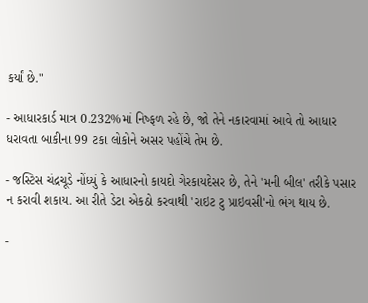કર્યાં છે."

- આધારકાર્ડ માત્ર 0.232%માં નિષ્ફળ રહે છે, જો તેને નકારવામાં આવે તો આધાર ધરાવતા બાકીના 99 ટકા લોકોને અસર પહોંચે તેમ છે.

- જસ્ટિસ ચંદ્રચૂડે નોંધ્યું કે આધારનો કાયદો ગેરકાયદેસર છે, તેને 'મની બીલ' તરીકે પસાર ન કરાવી શકાય. આ રીતે ડેટા એકઠો કરવાથી 'રાઇટ ટુ પ્રાઇવસી'નો ભંગ થાય છે.

-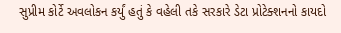સુપ્રીમ કોર્ટે અવલોકન કર્યું હતું કે વહેલી તકે સરકારે ડેટા પ્રોટેક્શનનો કાયદો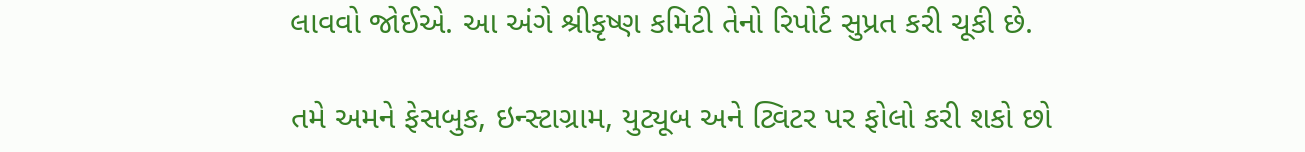લાવવો જોઈએ. આ અંગે શ્રીકૃષ્ણ કમિટી તેનો રિપોર્ટ સુપ્રત કરી ચૂકી છે.

તમે અમને ફેસબુક, ઇન્સ્ટાગ્રામ, યુટ્યૂબ અને ટ્વિટર પર ફોલો કરી શકો છો